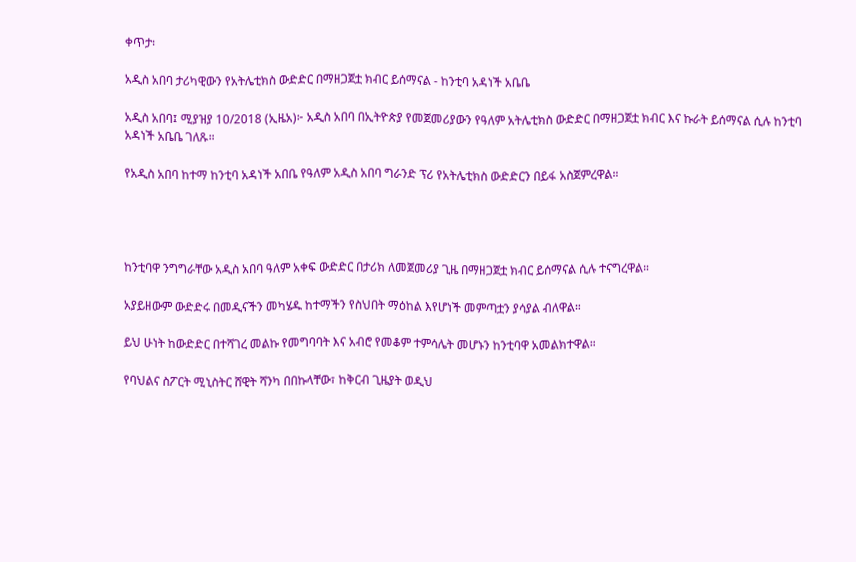ቀጥታ፡

አዲስ አበባ ታሪካዊውን የአትሌቲክስ ውድድር በማዘጋጀቷ ክብር ይሰማናል - ከንቲባ አዳነች አቤቤ

አዲስ አበባ፤ ሚያዝያ 10/2018 (ኢዜአ)፦ አዲስ አበባ በኢትዮጵያ የመጀመሪያውን የዓለም አትሌቲክስ ውድድር በማዘጋጀቷ ክብር እና ኩራት ይሰማናል ሲሉ ከንቲባ አዳነች አቤቤ ገለጹ።

የአዲስ አበባ ከተማ ከንቲባ አዳነች አበቤ የዓለም አዲስ አበባ ግራንድ ፕሪ የአትሌቲክስ ውድድርን በይፋ አስጀምረዋል።




ከንቲባዋ ንግግራቸው አዲስ አበባ ዓለም አቀፍ ውድድር በታሪክ ለመጀመሪያ ጊዜ በማዘጋጀቷ ክብር ይሰማናል ሲሉ ተናግረዋል።

አያይዘውም ውድድሩ በመዲናችን መካሄዱ ከተማችን የስህበት ማዕከል እየሆነች መምጣቷን ያሳያል ብለዋል።

ይህ ሁነት ከውድድር በተሻገረ መልኩ የመግባባት እና አብሮ የመቆም ተምሳሌት መሆኑን ከንቲባዋ አመልክተዋል።

የባህልና ስፖርት ሚኒስትር ሸዊት ሻንካ በበኩላቸው፣ ከቅርብ ጊዜያት ወዲህ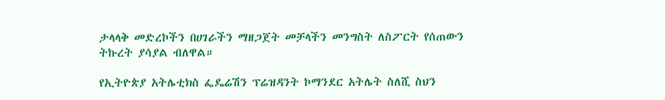ታላላቅ መድረኮችን በሀገራችን ማዘጋጀት መቻላችን መንግስት ለስፖርት የሰጠውን ትኩረት ያሳያል ብለዋል።

የኢትዮጵያ አትሌቲክስ ፌዴሬሽን ፕሬዝዳንት ኮማንደር አትሌት ስለሺ ስህን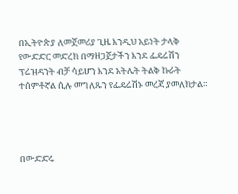በኢትዮጵያ ለመጀመሪያ ጊዜ እንዲህ አይነት ታላቅ የውድድር መድረክ በማዘጋጀታችን እንደ ፌዴሬሽን ፕሬዝዳንት ብቻ ሳይሆን እንደ አትሌት ትልቅ ኩራት ተሰምቶኛል ሲሉ መግለጹን የፌዴሬሽኑ መረጃ ያመለክታል።




በውድድሩ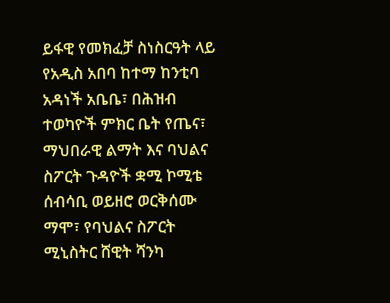ይፋዊ የመክፈቻ ስነስርዓት ላይ የአዲስ አበባ ከተማ ከንቲባ አዳነች አቤቤ፣ በሕዝብ ተወካዮች ምክር ቤት የጤና፣ ማህበራዊ ልማት እና ባህልና ስፖርት ጉዳዮች ቋሚ ኮሚቴ ሰብሳቢ ወይዘሮ ወርቅሰሙ ማሞ፣ የባህልና ስፖርት ሚኒስትር ሸዊት ሻንካ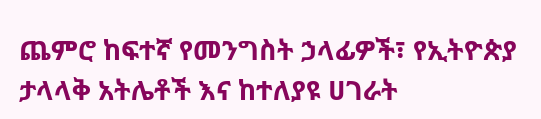ጨምሮ ከፍተኛ የመንግስት ኃላፊዎች፣ የኢትዮጵያ ታላላቅ አትሌቶች እና ከተለያዩ ሀገራት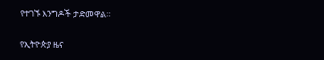የተገኙ እንግዶች ታድመዋል።

የኢትዮጵያ ዜና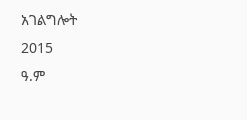አገልግሎት
2015
ዓ.ም